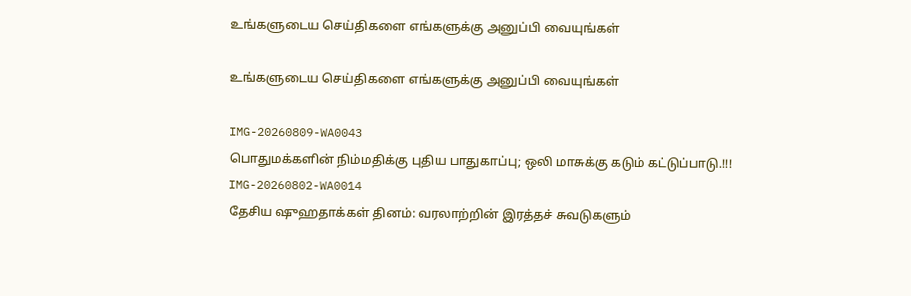உங்களுடைய செய்திகளை எங்களுக்கு அனுப்பி வையுங்கள்

உங்களுடைய செய்திகளை எங்களுக்கு அனுப்பி வையுங்கள்

IMG-20260809-WA0043
பொதுமக்களின் நிம்மதிக்கு புதிய பாதுகாப்பு; ஒலி மாசுக்கு கடும் கட்டுப்பாடு.!!!
IMG-20260802-WA0014
தேசிய ஷுஹதாக்கள் தினம்: வரலாற்றின் இரத்தச் சுவடுகளும்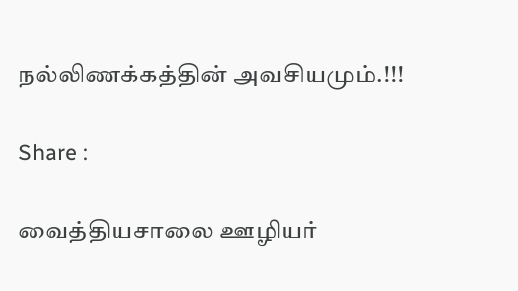நல்லிணக்கத்தின் அவசியமும்.!!!

Share :

வைத்தியசாலை ஊழியர்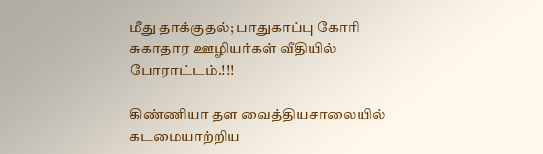மீது தாக்குதல்; பாதுகாப்பு கோரி சுகாதார ஊழியர்கள் வீதியில் போராட்டம்.!!!

கிண்ணியா தள வைத்தியசாலையில் கடமையாற்றிய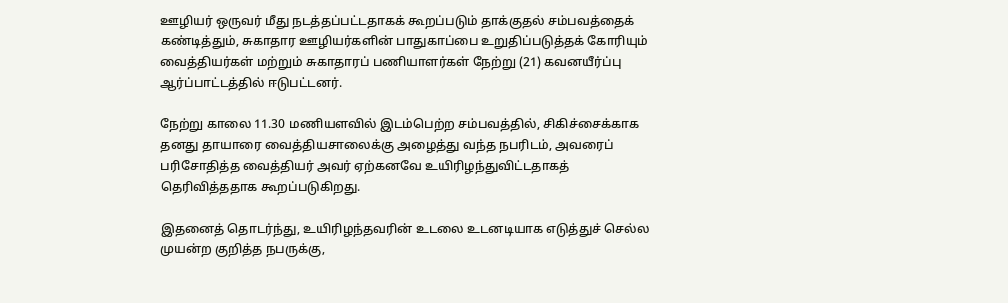ஊழியர் ஒருவர் மீது நடத்தப்பட்டதாகக் கூறப்படும் தாக்குதல் சம்பவத்தைக் கண்டித்தும், சுகாதார ஊழியர்களின் பாதுகாப்பை உறுதிப்படுத்தக் கோரியும் வைத்தியர்கள் மற்றும் சுகாதாரப் பணியாளர்கள் நேற்று (21) கவனயீர்ப்பு ஆர்ப்பாட்டத்தில் ஈடுபட்டனர்.

நேற்று காலை 11.30 மணியளவில் இடம்பெற்ற சம்பவத்தில், சிகிச்சைக்காக தனது தாயாரை வைத்தியசாலைக்கு அழைத்து வந்த நபரிடம், அவரைப் பரிசோதித்த வைத்தியர் அவர் ஏற்கனவே உயிரிழந்துவிட்டதாகத் தெரிவித்ததாக கூறப்படுகிறது.

இதனைத் தொடர்ந்து, உயிரிழந்தவரின் உடலை உடனடியாக எடுத்துச் செல்ல முயன்ற குறித்த நபருக்கு,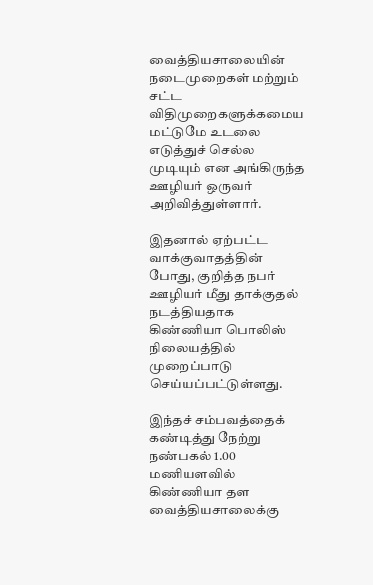வைத்தியசாலையின் நடைமுறைகள் மற்றும் சட்ட விதிமுறைகளுக்கமைய மட்டுமே உடலை எடுத்துச் செல்ல முடியும் என அங்கிருந்த ஊழியர் ஒருவர் அறிவித்துள்ளார்.

இதனால் ஏற்பட்ட வாக்குவாதத்தின் போது, குறித்த நபர் ஊழியர் மீது தாக்குதல் நடத்தியதாக கிண்ணியா பொலிஸ் நிலையத்தில் முறைப்பாடு செய்யப்பட்டுள்ளது.

இந்தச் சம்பவத்தைக் கண்டித்து நேற்று நண்பகல் 1.00 மணியளவில் கிண்ணியா தள வைத்தியசாலைக்கு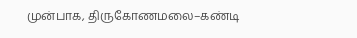முன்பாக, திருகோணமலை–கண்டி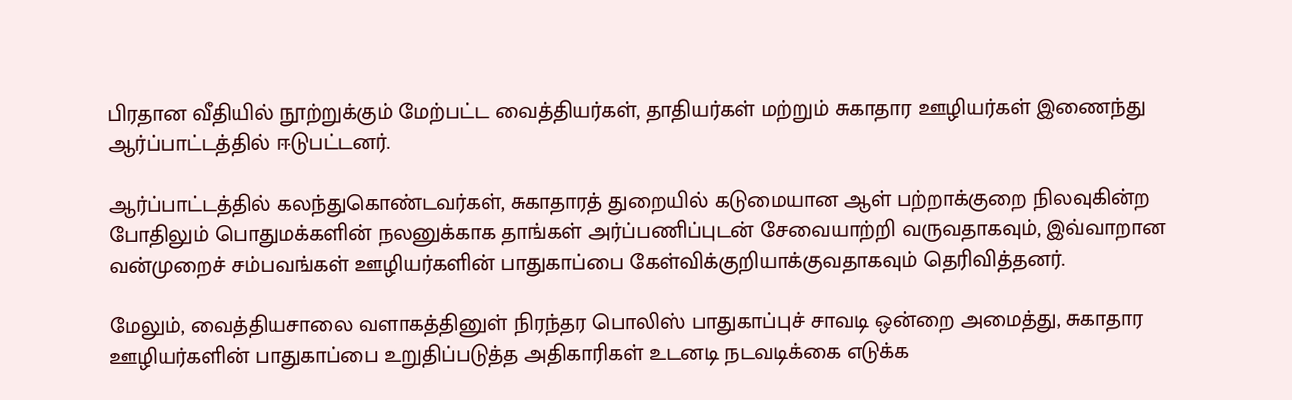பிரதான வீதியில் நூற்றுக்கும் மேற்பட்ட வைத்தியர்கள், தாதியர்கள் மற்றும் சுகாதார ஊழியர்கள் இணைந்து ஆர்ப்பாட்டத்தில் ஈடுபட்டனர்.

ஆர்ப்பாட்டத்தில் கலந்துகொண்டவர்கள், சுகாதாரத் துறையில் கடுமையான ஆள் பற்றாக்குறை நிலவுகின்ற போதிலும் பொதுமக்களின் நலனுக்காக தாங்கள் அர்ப்பணிப்புடன் சேவையாற்றி வருவதாகவும், இவ்வாறான வன்முறைச் சம்பவங்கள் ஊழியர்களின் பாதுகாப்பை கேள்விக்குறியாக்குவதாகவும் தெரிவித்தனர்.

மேலும், வைத்தியசாலை வளாகத்தினுள் நிரந்தர பொலிஸ் பாதுகாப்புச் சாவடி ஒன்றை அமைத்து, சுகாதார ஊழியர்களின் பாதுகாப்பை உறுதிப்படுத்த அதிகாரிகள் உடனடி நடவடிக்கை எடுக்க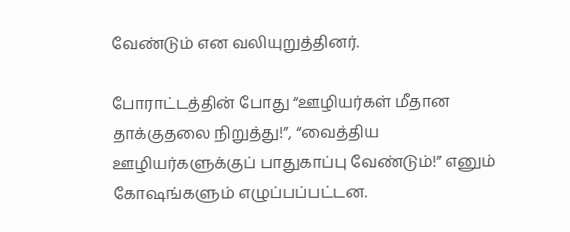வேண்டும் என வலியுறுத்தினர்.

போராட்டத்தின் போது “ஊழியர்கள் மீதான தாக்குதலை நிறுத்து!”, “வைத்திய ஊழியர்களுக்குப் பாதுகாப்பு வேண்டும்!” எனும் கோஷங்களும் எழுப்பப்பட்டன.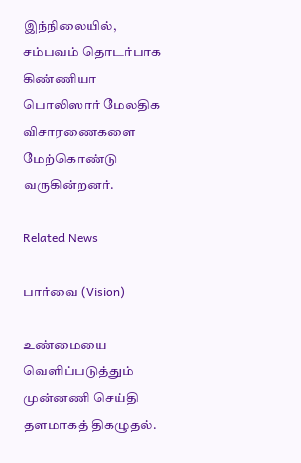இந்நிலையில், சம்பவம் தொடர்பாக கிண்ணியா பொலிஸார் மேலதிக விசாரணைகளை மேற்கொண்டு வருகின்றனர்.

Related News

பார்வை (Vision)

உண்மையை வெளிப்படுத்தும் முன்னணி செய்தி தளமாகத் திகழுதல்.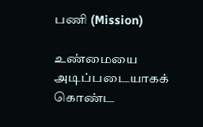பணி (Mission)

உண்மையை அடிப்படையாகக் கொண்ட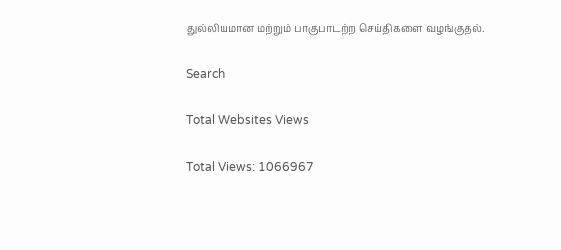துல்லியமான மற்றும் பாகுபாடற்ற செய்திகளை வழங்குதல்.

Search

Total Websites Views

Total Views: 1066967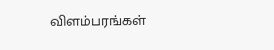விளம்பரங்கள்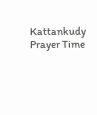Kattankudy Prayer Time